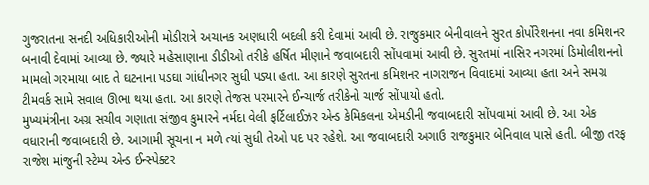ગુજરાતના સનદી અધિકારીઓની મોડીરાત્રે અચાનક અણધારી બદલી કરી દેવામાં આવી છે. રાજુકમાર બેનીવાલને સુરત કોર્પોરેશનના નવા કમિશનર બનાવી દેવામાં આવ્યા છે. જ્યારે મહેસાણાના ડીડીઓ તરીકે હર્ષિત મીણાને જવાબદારી સોંપવામાં આવી છે. સુરતમાં નાસિર નગરમાં ડિમોલીશનનો મામલો ગરમાયા બાદ તે ઘટનાના પડઘા ગાંધીનગર સુધી પડ્યા હતા. આ કારણે સુરતના કમિશનર નાગરાજન વિવાદમાં આવ્યા હતા અને સમગ્ર ટીમવર્ક સામે સવાલ ઊભા થયા હતા. આ કારણે તેજસ પરમારને ઈન્ચાર્જ તરીકેનો ચાર્જ સોંપાયો હતો.
મુખ્યમંત્રીના અગ્ર સચીવ ગણાતા સંજીવ કુમારને નર્મદા વેલી ફર્ટિલાઈઝર એન્ડ કેમિકલના એમડીની જવાબદારી સોંપવામાં આવી છે. આ એક વધારાની જવાબદારી છે. આગામી સૂચના ન મળે ત્યાં સુધી તેઓ પદ પર રહેશે. આ જવાબદારી અગાઉ રાજકુમાર બેનિવાલ પાસે હતી. બીજી તરફ રાજેશ માંજુની સ્ટેમ્પ એન્ડ ઈન્સ્પેક્ટર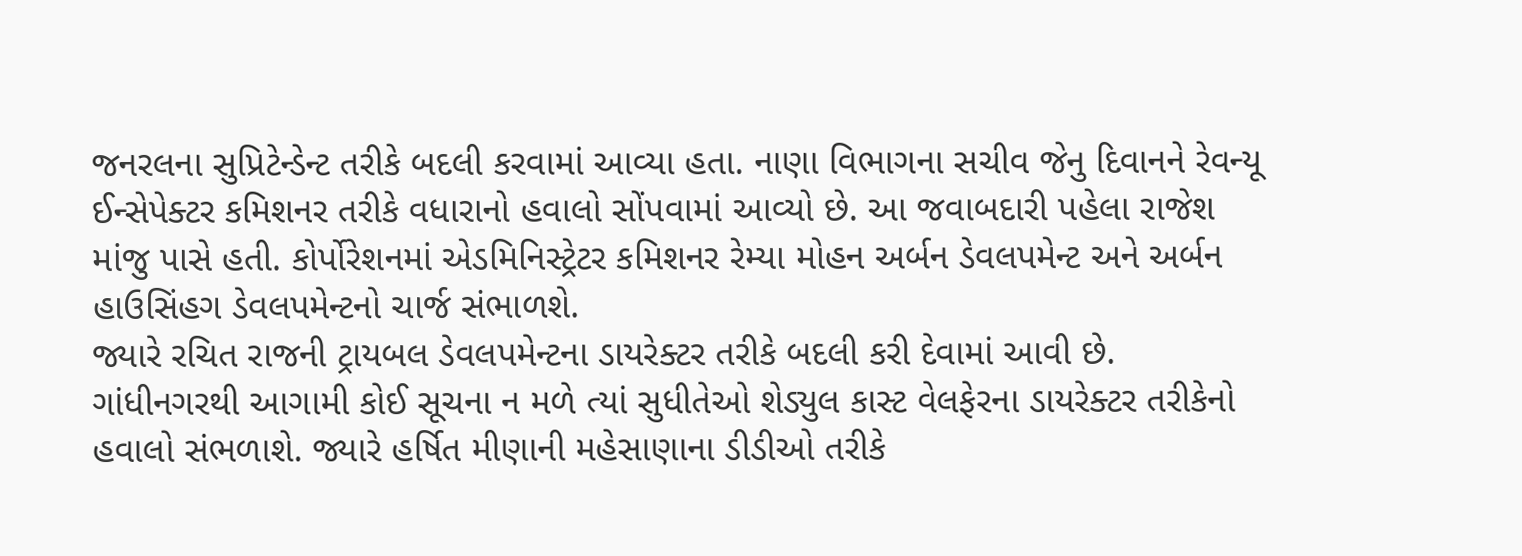જનરલના સુપ્રિટેન્ડેન્ટ તરીકે બદલી કરવામાં આવ્યા હતા. નાણા વિભાગના સચીવ જેનુ દિવાનને રેવન્યૂ ઈન્સેપેક્ટર કમિશનર તરીકે વધારાનો હવાલો સોંપવામાં આવ્યો છે. આ જવાબદારી પહેલા રાજેશ માંજુ પાસે હતી. કોર્પોરેશનમાં એડમિનિસ્ટ્રેટર કમિશનર રેમ્યા મોહન અર્બન ડેવલપમેન્ટ અને અર્બન હાઉસિંહગ ડેવલપમેન્ટનો ચાર્જ સંભાળશે.
જ્યારે રચિત રાજની ટ્રાયબલ ડેવલપમેન્ટના ડાયરેક્ટર તરીકે બદલી કરી દેવામાં આવી છે. ગાંધીનગરથી આગામી કોઈ સૂચના ન મળે ત્યાં સુધીતેઓ શેડ્યુલ કાસ્ટ વેલફેરના ડાયરેક્ટર તરીકેનો હવાલો સંભળાશે. જ્યારે હર્ષિત મીણાની મહેસાણાના ડીડીઓ તરીકે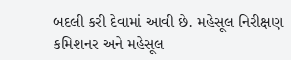બદલી કરી દેવામાં આવી છે. મહેસૂલ નિરીક્ષણ કમિશનર અને મહેસૂલ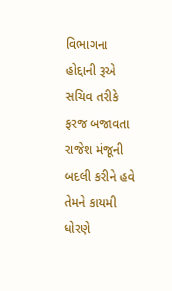વિભાગના હોદ્દાની રૂએ સચિવ તરીકે ફરજ બજાવતા રાજેશ મંજૂની બદલી કરીને હવે તેમને કાયમી ધોરણે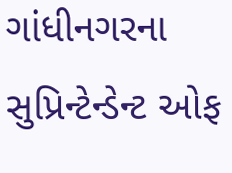ગાંધીનગરના સુપ્રિન્ટેન્ડેન્ટ ઓફ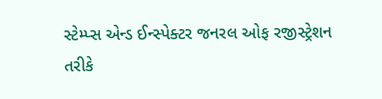સ્ટેમ્પ્સ એન્ડ ઈન્સ્પેક્ટર જનરલ ઓફ રજીસ્ટ્રેશન તરીકે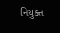નિયુક્ત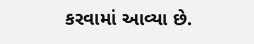કરવામાં આવ્યા છે.